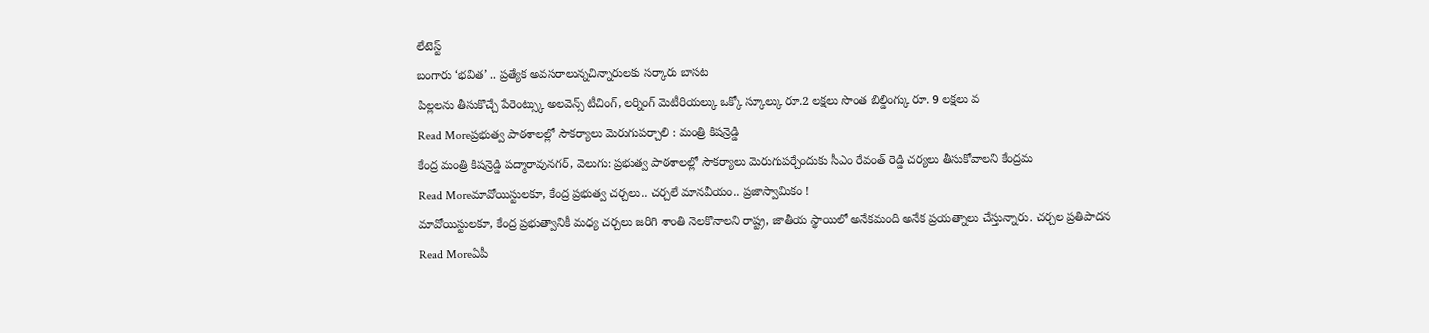లేటెస్ట్
బంగారు ‘భవిత’ .. ప్రత్యేక అవసరాలున్నచిన్నారులకు సర్కారు బాసట
పిల్లలను తీసుకొచ్చే పేరెంట్స్కు అలవెన్స్ టీచింగ్, లర్నింగ్ మెటీరియల్కు ఒక్కో స్కూల్కు రూ.2 లక్షలు సొంత బిల్డింగ్కు రూ. 9 లక్షలు వ
Read Moreప్రభుత్వ పాఠశాలల్లో సౌకర్యాలు మెరుగుపర్చాలి : మంత్రి కిషన్రెడ్డి
కేంద్ర మంత్రి కిషన్రెడ్డి పద్మారావునగర్, వెలుగు: ప్రభుత్వ పాఠశాలల్లో సౌకర్యాలు మెరుగుపర్చేందుకు సీఎం రేవంత్ రెడ్డి చర్యలు తీసుకోవాలని కేంద్రమ
Read Moreమావోయిస్టులకూ, కేంద్ర ప్రభుత్వ చర్చలు.. చర్చలే మానవీయం.. ప్రజాస్వామికం !
మావోయిస్టులకూ, కేంద్ర ప్రభుత్వానికీ మధ్య చర్చలు జరిగి శాంతి నెలకొనాలని రాష్ట్ర, జాతీయ స్థాయిలో అనేకమంది అనేక ప్రయత్నాలు చేస్తున్నారు. చర్చల ప్రతిపాదన
Read Moreఏపీ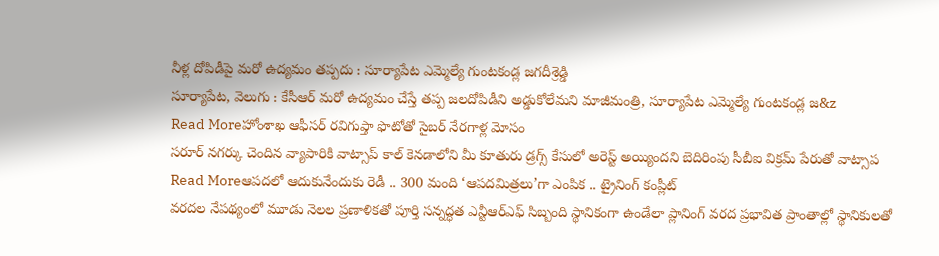నీళ్ల దోపిడీపై మరో ఉద్యమం తప్పదు : సూర్యాపేట ఎమ్మెల్యే గుంటకండ్ల జగదీశ్రెడ్డి
సూర్యాపేట, వెలుగు : కేసీఆర్ మరో ఉద్యమం చేస్తే తప్ప జలదోపిడీని అడ్డుకోలేమని మాజీమంత్రి, సూర్యాపేట ఎమ్మెల్యే గుంటకండ్ల జ&z
Read Moreహోంశాఖ ఆఫీసర్ రవిగుప్తా ఫొటోతో సైబర్ నేరగాళ్ల మోసం
సరూర్ నగర్కు చెందిన వ్యాపారికి వాట్సాప్ కాల్ కెనడాలోని మీ కూతురు డ్రగ్స్ కేసులో అరెస్ట్ అయ్యిందని బెదిరింపు సీబీఐ విక్రమ్ పేరుతో వాట్సాప
Read Moreఆపదలో ఆదుకునేందుకు రెడీ .. 300 మంది ‘ఆపదమిత్రలు’గా ఎంపిక .. ట్రైనింగ్ కంప్లీట్
వరదల నేపథ్యంలో మూడు నెలల ప్రణాళికతో పూర్తి సన్నద్ధత ఎన్టీఆర్ఎఫ్ సిబ్బంది స్థానికంగా ఉండేలా ప్లానింగ్ వరద ప్రభావిత ప్రాంతాల్లో స్థానికులతో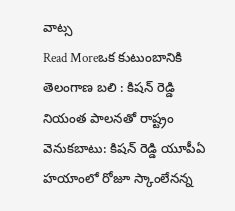వాట్స
Read Moreఒక కుటుంబానికి తెలంగాణ బలి : కిషన్ రెడ్డి
నియంత పాలనతో రాష్ట్రం వెనుకబాటు: కిషన్ రెడ్డి యూపీఏ హయాంలో రోజూ స్కాంలేనన్న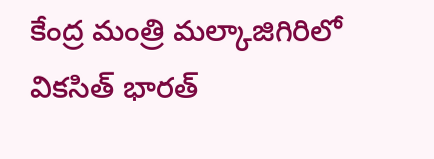కేంద్ర మంత్రి మల్కాజిగిరిలో వికసిత్ భారత్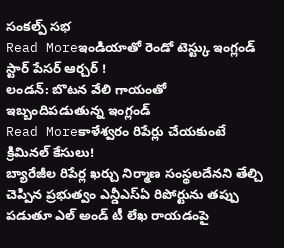సంకల్ప్ సభ
Read Moreఇండియాతో రెండో టెస్ట్కు ఇంగ్లండ్ స్టార్ పేసర్ ఆర్చర్ !
లండన్: బొటన వేలి గాయంతో ఇబ్బందిపడుతున్న ఇంగ్లండ్
Read Moreకాళేశ్వరం రిపేర్లు చేయకుంటే క్రిమినల్ కేసులు!
బ్యారేజీల రిపేర్ల ఖర్చు నిర్మాణ సంస్థలదేనని తేల్చి చెప్పిన ప్రభుత్వం ఎన్డీఎస్ఏ రిపోర్టును తప్పు పడుతూ ఎల్ అండ్ టీ లేఖ రాయడంపై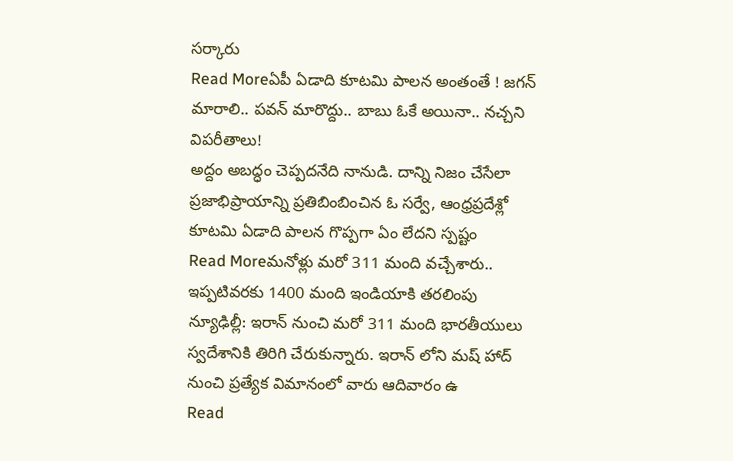సర్కారు
Read Moreఏపీ ఏడాది కూటమి పాలన అంతంతే ! జగన్ మారాలి.. పవన్ మారొద్దు.. బాబు ఓకే అయినా.. నచ్చని విపరీతాలు!
అద్దం అబద్ధం చెప్పదనేది నానుడి. దాన్ని నిజం చేసేలా ప్రజాభిప్రాయాన్ని ప్రతిబింబించిన ఓ సర్వే, ఆంధ్రప్రదేశ్లో కూటమి ఏడాది పాలన గొప్పగా ఏం లేదని స్పష్టం
Read Moreమనోళ్లు మరో 311 మంది వచ్చేశారు.. ఇప్పటివరకు 1400 మంది ఇండియాకి తరలింపు
న్యూఢిల్లీ: ఇరాన్ నుంచి మరో 311 మంది భారతీయులు స్వదేశానికి తిరిగి చేరుకున్నారు. ఇరాన్ లోని మష్ హాద్ నుంచి ప్రత్యేక విమానంలో వారు ఆదివారం ఉ
Read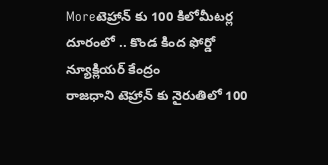Moreటెహ్రాన్ కు 100 కిలోమీటర్ల దూరంలో .. కొండ కింద ఫోర్డో న్యూక్లియర్ కేంద్రం
రాజధాని టెహ్రాన్ కు నైరుతిలో 100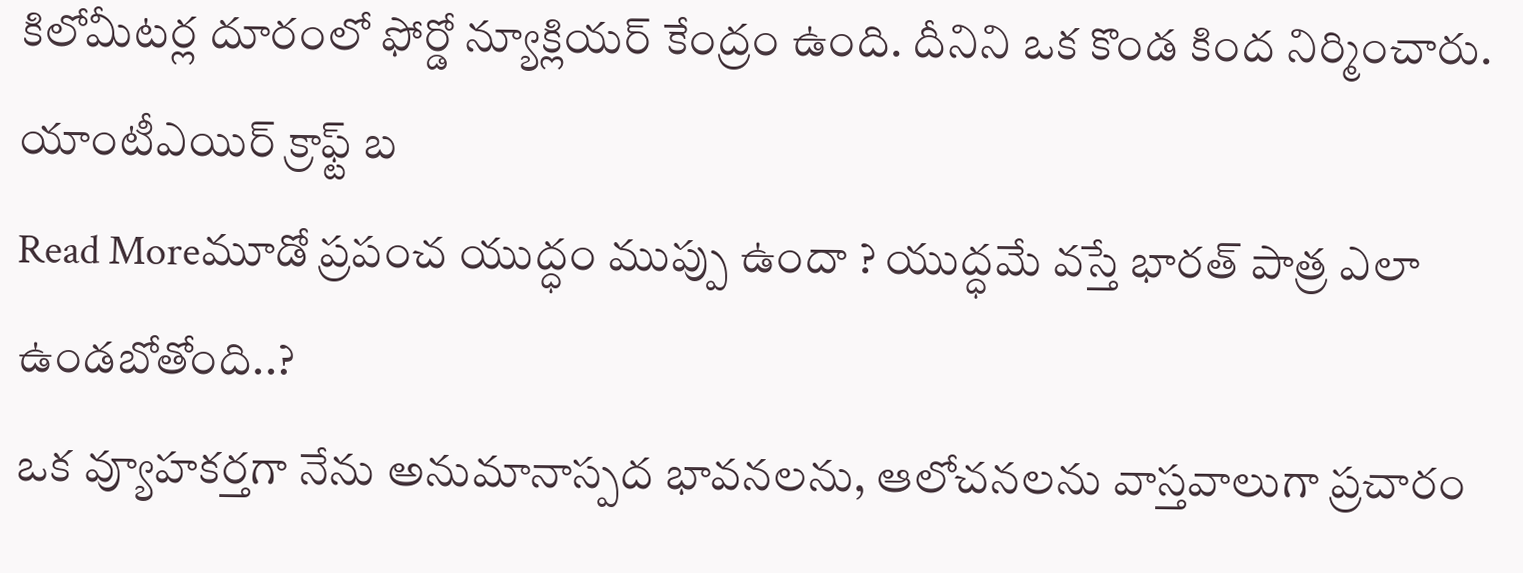కిలోమీటర్ల దూరంలో ఫోర్డో న్యూక్లియర్ కేంద్రం ఉంది. దీనిని ఒక కొండ కింద నిర్మించారు. యాంటీఎయిర్ క్రాఫ్ట్ బ
Read Moreమూడో ప్రపంచ యుద్ధం ముప్పు ఉందా ? యుద్ధమే వస్తే భారత్ పాత్ర ఎలా ఉండబోతోంది..?
ఒక వ్యూహకర్తగా నేను అనుమానాస్పద భావనలను, ఆలోచనలను వాస్తవాలుగా ప్రచారం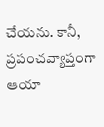చేయను. కానీ, ప్రపంచవ్యాప్తంగా ఆయా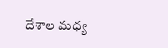దేశాల మధ్య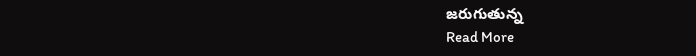జరుగుతున్న
Read More